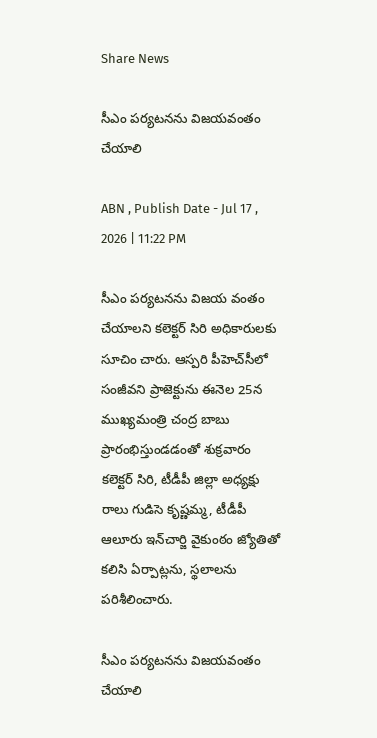Share News

సీఎం పర్యటనను విజయవంతం చేయాలి

ABN , Publish Date - Jul 17 , 2026 | 11:22 PM

సీఎం పర్యటనను విజయ వంతం చేయాలని కలెక్టర్‌ సిరి అధికారులకు సూచిం చారు. ఆస్పరి పీహెచ్‌సీలో సంజీవని ప్రాజెక్టును ఈనెల 25న ముఖ్యమంత్రి చంద్ర బాబు ప్రారంభిస్తుండడంతో శుక్రవారం కలెక్టర్‌ సిరి, టీడీపీ జిల్లా అధ్యక్షు రాలు గుడిసె కృష్ణమ్మ, టీడీపీ ఆలూరు ఇన్‌చార్జి వైకుంఠం జ్యోతితో కలిసి ఏర్పాట్లను, స్థలాలను పరిశీలించారు.

సీఎం పర్యటనను విజయవంతం చేయాలి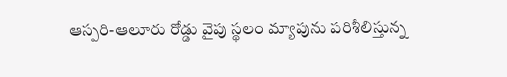ఆస్పరి-ఆలూరు రోడ్డు వైపు స్థలం మ్యాపును పరిశీలిస్తున్న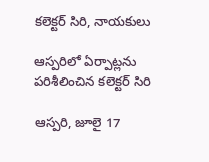కలెక్టర్‌ సిరి, నాయకులు

ఆస్పరిలో ఏర్పాట్లను పరిశీలించిన కలెక్టర్‌ సిరి

ఆస్పరి, జూలై 17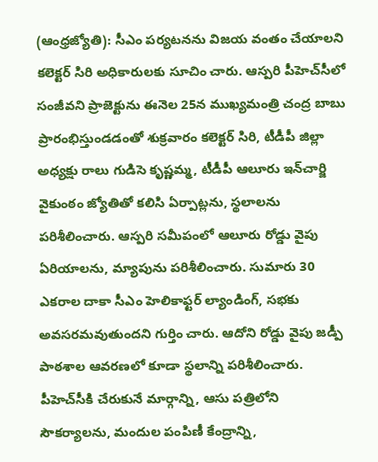(ఆంధ్రజ్యోతి): సీఎం పర్యటనను విజయ వంతం చేయాలని కలెక్టర్‌ సిరి అధికారులకు సూచిం చారు. ఆస్పరి పీహెచ్‌సీలో సంజీవని ప్రాజెక్టును ఈనెల 25న ముఖ్యమంత్రి చంద్ర బాబు ప్రారంభిస్తుండడంతో శుక్రవారం కలెక్టర్‌ సిరి, టీడీపీ జిల్లా అధ్యక్షు రాలు గుడిసె కృష్ణమ్మ, టీడీపీ ఆలూరు ఇన్‌చార్జి వైకుంఠం జ్యోతితో కలిసి ఏర్పాట్లను, స్థలాలను పరిశీలించారు. ఆస్పరి సమీపంలో ఆలూరు రోడ్డు వైపు ఏరియాలను, మ్యాపును పరిశీలించారు. సుమారు 30 ఎకరాల దాకా సీఎం హెలికాఫ్టర్‌ ల్యాండింగ్‌, సభకు అవసరమవుతుందని గుర్తిం చారు. ఆదోని రోడ్డు వైపు జడ్పీ పాఠశాల ఆవరణలో కూడా స్థలాన్ని పరిశీలించారు. పీహెచ్‌సీకి చేరుకునే మార్గాన్ని, ఆసు పత్రిలోని సౌకర్యాలను, మందుల పంపిణీ కేంద్రాన్ని,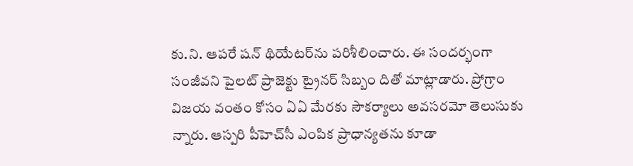కు.ని. ఆపరే షన్‌ థియేటర్‌ను పరిశీలించారు. ఈ సందర్భంగా సంజీవని పైలట్‌ ప్రాజెక్టు ట్రైనర్‌ సిబ్బం దితో మాట్లాడారు. ప్రోగ్రాం విజయ వంతం కోసం ఏఏ మేరకు సౌకర్యాలు అవసరమో తెలుసుకు న్నారు. ఆస్పరి పీహెచ్‌సీ ఎంపిక ప్రాధాన్యతను కూడా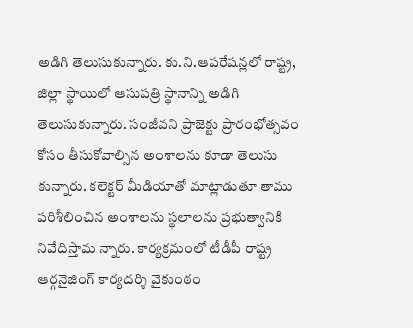అడిగి తెలుసుకున్నారు. కు.ని.ఆపరేషన్లలో రాష్ట్ర, జిల్లా స్థాయిలో ఆసుపత్రి స్థానాన్ని అడిగి తెలుసుకున్నారు. సంజీవని ప్రాజెక్టు ప్రారంభోత్సవం కోసం తీసుకోవాల్సిన అంశాలను కూడా తెలుసు కున్నారు. కలెక్టర్‌ మీడియాతో మాట్లాడుతూ తాము పరిశీలించిన అంశాలను స్థలాలను ప్రభుత్వానికి నివేదిస్తామ న్నారు. కార్యక్రమంలో టీడీపీ రాష్ట్ర ఆర్గనైజింగ్‌ కార్యదర్శి వైకుంఠం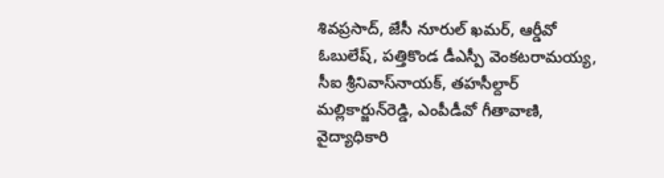శివప్రసాద్‌, జేసీ నూరుల్‌ ఖమర్‌, ఆర్డీవో ఓబులేష్‌, పత్తికొండ డీఎస్పీ వెంకటరామయ్య, సీఐ శ్రీనివాస్‌నాయక్‌, తహసీల్దార్‌ మల్లికార్జున్‌రెడ్డి, ఎంపీడీవో గీతావాణి, వైద్యాధికారి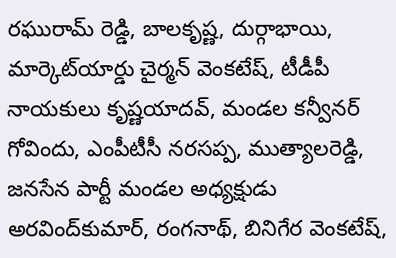రఘురామ్‌ రెడ్డి, బాలకృష్ణ, దుర్గాభాయి, మార్కెట్‌యార్డు చైర్మన్‌ వెంకటేష్‌, టీడీపీ నాయకులు కృష్ణయాదవ్‌, మండల కన్వీనర్‌ గోవిందు, ఎంపీటీసీ నరసప్ప, ముత్యాలరెడ్డి, జనసేన పార్టీ మండల అధ్యక్షుడు అరవింద్‌కుమార్‌, రంగనాథ్‌, బినిగేర వెంకటేష్‌,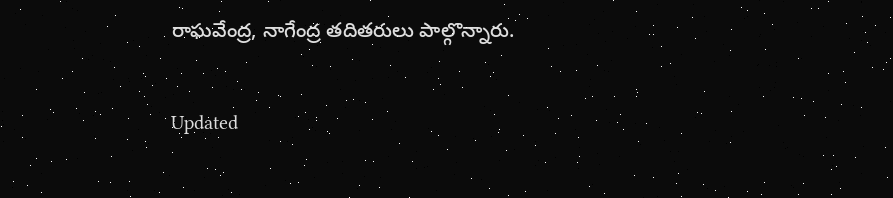రాఘవేంద్ర, నాగేంద్ర తదితరులు పాల్గొన్నారు.

Updated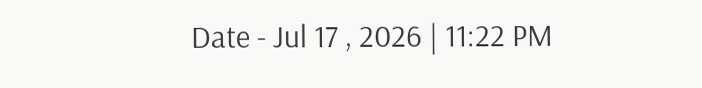Date - Jul 17 , 2026 | 11:22 PM